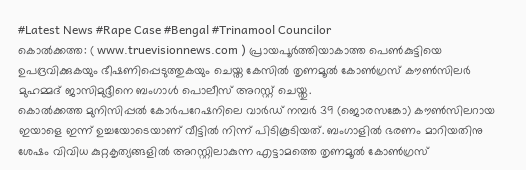#Latest News #Rape Case #Bengal #Trinamool Councilor
കൊൽക്കത്ത: ( www.truevisionnews.com ) പ്രായപൂർത്തിയാകാത്ത പെൺകുട്ടിയെ ഉപദ്രവിക്കുകയും ഭീഷണിപ്പെടുത്തുകയും ചെയ്ത കേസിൽ തൃണമൂൽ കോൺഗ്രസ് കൗൺസിലർ മുഹമ്മദ് ജാസിമുദ്ദീനെ ബംഗാൾ പൊലീസ് അറസ്റ്റ് ചെയ്തു.
കൊൽക്കത്ത മുനിസിപ്പൽ കോർപറേഷനിലെ വാർഡ് നമ്പർ 39 (ജൊരസങ്കോ) കൗൺസിലറായ ഇയാളെ ഇന്ന് ഉച്ചയോടെയാണ് വീട്ടിൽ നിന്ന് പിടികൂടിയത്. ബംഗാളിൽ ഭരണം മാറിയതിനു ശേഷം വിവിധ കുറ്റകൃത്യങ്ങളിൽ അറസ്റ്റിലാകുന്ന എട്ടാമത്തെ തൃണമൂൽ കോൺഗ്രസ്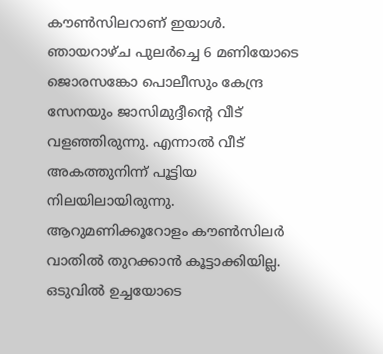കൗൺസിലറാണ് ഇയാൾ.
ഞായറാഴ്ച പുലർച്ചെ 6 മണിയോടെ ജൊരസങ്കോ പൊലീസും കേന്ദ്ര സേനയും ജാസിമുദ്ദീന്റെ വീട് വളഞ്ഞിരുന്നു. എന്നാൽ വീട് അകത്തുനിന്ന് പൂട്ടിയ നിലയിലായിരുന്നു. ആറുമണിക്കൂറോളം കൗൺസിലർ വാതിൽ തുറക്കാൻ കൂട്ടാക്കിയില്ല. ഒടുവിൽ ഉച്ചയോടെ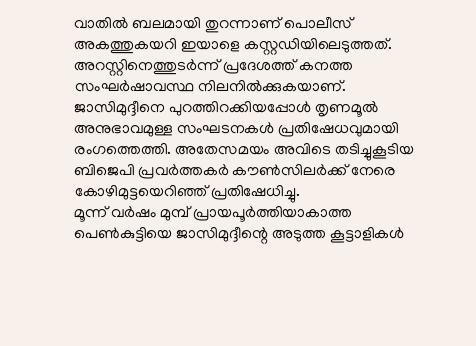വാതിൽ ബലമായി തുറന്നാണ് പൊലീസ് അകത്തുകയറി ഇയാളെ കസ്റ്റഡിയിലെടുത്തത്.
അറസ്റ്റിനെത്തുടർന്ന് പ്രദേശത്ത് കനത്ത സംഘർഷാവസ്ഥ നിലനിൽക്കുകയാണ്. ജാസിമുദ്ദീനെ പുറത്തിറക്കിയപ്പോൾ തൃണമൂൽ അനുഭാവമുള്ള സംഘടനകൾ പ്രതിഷേധവുമായി രംഗത്തെത്തി. അതേസമയം അവിടെ തടിച്ചുകൂടിയ ബിജെപി പ്രവർത്തകർ കൗൺസിലർക്ക് നേരെ കോഴിമുട്ടയെറിഞ്ഞ് പ്രതിഷേധിച്ചു.
മൂന്ന് വർഷം മുമ്പ് പ്രായപൂർത്തിയാകാത്ത പെൺകുട്ടിയെ ജാസിമുദ്ദീന്റെ അടുത്ത കൂട്ടാളികൾ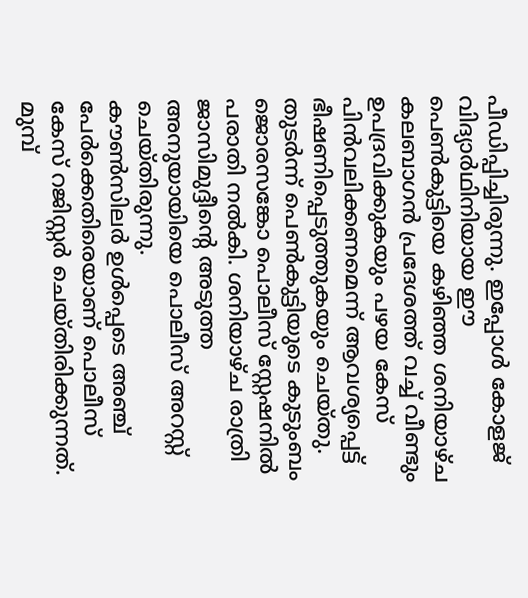പീഡിപ്പിച്ചിരുന്നു. ഇപ്പോൾ കോളജ് വിദ്യാർഥിനിയായ ഈ പെൺകുട്ടിയെ കഴിഞ്ഞ ശനിയാഴ്ച കലബാഗൻ പ്രദേശത്ത് വച്ച് വീണ്ടും ഉപദ്രവിക്കുകയും പഴയ കേസ് പിൻവലിക്കണമെന്ന് ആവശ്യപ്പെട്ട് ഭീഷണിപ്പെടുത്തുകയും ചെയ്തു.
തുടർന്ന് പെൺകുട്ടിയുടെ കുടുംബം ജൊരസങ്കോ പൊലീസ് സ്റ്റേഷനിൽ പരാതി നൽകി. ശനിയാഴ്ച രാത്രി ജാസിമുദ്ദീന്റെ അടുത്ത അനുയായിയെ പൊലീസ് അറസ്റ്റ് ചെയ്തിരുന്നു.
കൗൺസിലർ ഉൾപ്പെടെ അഞ്ച് പേർക്കെതിരെയാണ് പൊലീസ് കേസ് റജിസ്റ്റർ ചെയ്തിരിക്കുന്നത്. മുമ്പ്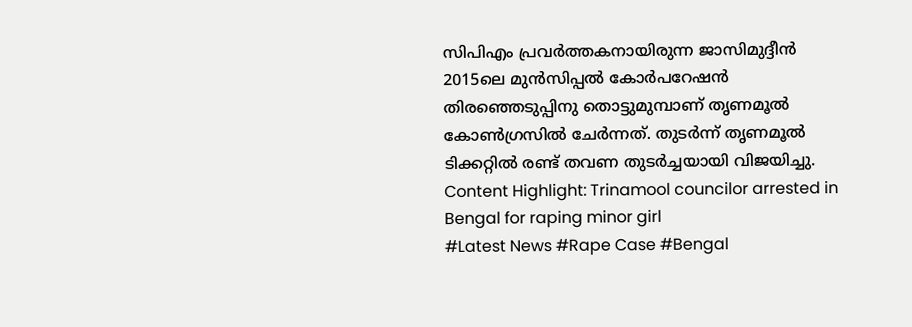സിപിഎം പ്രവർത്തകനായിരുന്ന ജാസിമുദ്ദീൻ 2015ലെ മുൻസിപ്പൽ കോർപറേഷൻ തിരഞ്ഞെടുപ്പിനു തൊട്ടുമുമ്പാണ് തൃണമൂൽ കോൺഗ്രസിൽ ചേർന്നത്. തുടർന്ന് തൃണമൂൽ ടിക്കറ്റിൽ രണ്ട് തവണ തുടർച്ചയായി വിജയിച്ചു.
Content Highlight: Trinamool councilor arrested in Bengal for raping minor girl
#Latest News #Rape Case #Bengal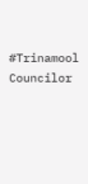#Trinamool Councilor